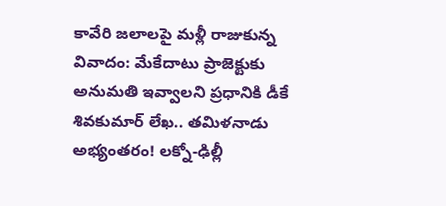కావేరి జలాలపై మళ్లీ రాజుకున్న వివాదం: మేకేదాటు ప్రాజెక్టుకు అనుమతి ఇవ్వాలని ప్రధానికి డీకే శివకుమార్ లేఖ.. తమిళనాడు అభ్యంతరం! లక్నో-ఢిల్లీ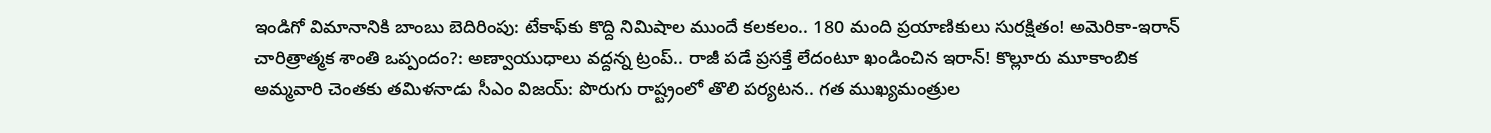ఇండిగో విమానానికి బాంబు బెదిరింపు: టేకాఫ్‌కు కొద్ది నిమిషాల ముందే కలకలం.. 180 మంది ప్రయాణికులు సురక్షితం! అమెరికా-ఇరాన్ చారిత్రాత్మక శాంతి ఒప్పందం?: అణ్వాయుధాలు వద్దన్న ట్రంప్.. రాజీ పడే ప్రసక్తే లేదంటూ ఖండించిన ఇరాన్! కొల్లూరు మూకాంబిక అమ్మవారి చెంతకు తమిళనాడు సీఎం విజయ్: పొరుగు రాష్ట్రంలో తొలి పర్యటన.. గత ముఖ్యమంత్రుల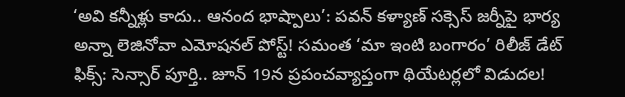‘అవి కన్నీళ్లు కాదు.. ఆనంద భాష్పాలు’: పవన్ కళ్యాణ్ సక్సెస్ జర్నీపై భార్య అన్నా లెజినోవా ఎమోషనల్ పోస్ట్! సమంత ‘మా ఇంటి బంగారం’ రిలీజ్ డేట్ ఫిక్స్: సెన్సార్ పూర్తి.. జూన్ 19న ప్రపంచవ్యాప్తంగా థియేటర్లలో విడుదల!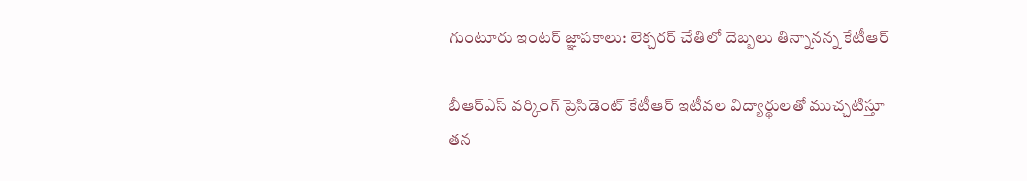గుంటూరు ఇంటర్ జ్ఞాపకాలు: లెక్చరర్ చేతిలో దెబ్బలు తిన్నానన్న కేటీఆర్

బీఆర్ఎస్ వర్కింగ్ ప్రెసిడెంట్ కేటీఆర్ ఇటీవల విద్యార్థులతో ముచ్చటిస్తూ తన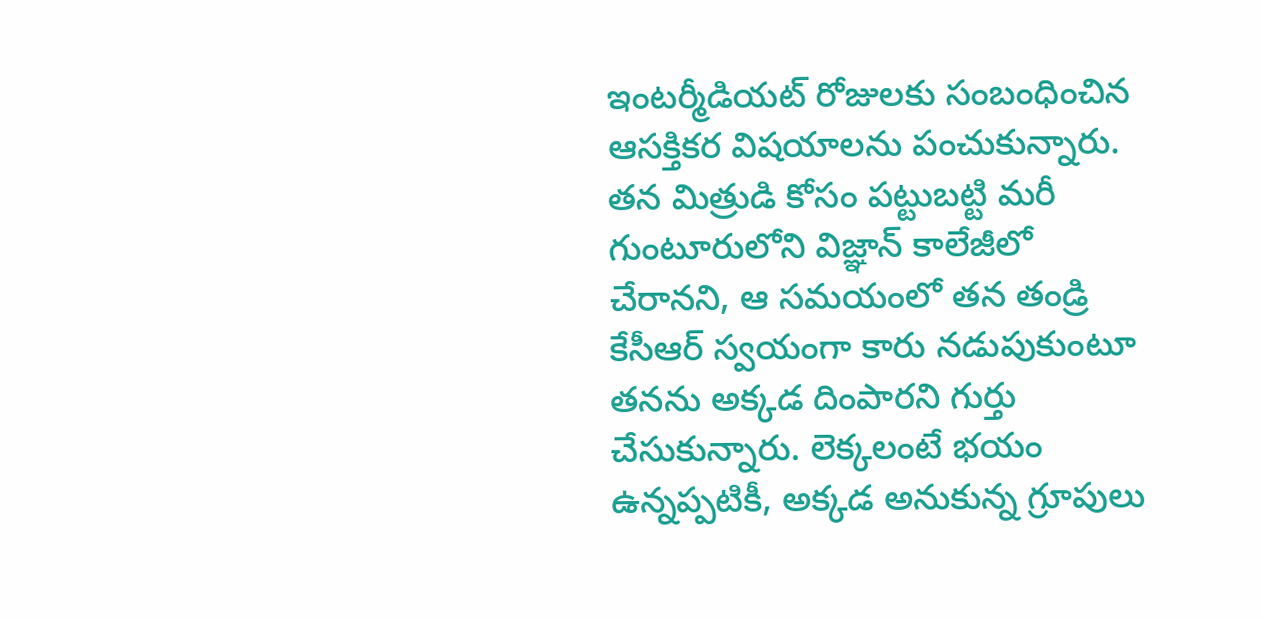ఇంటర్మీడియట్ రోజులకు సంబంధించిన ఆసక్తికర విషయాలను పంచుకున్నారు. తన మిత్రుడి కోసం పట్టుబట్టి మరీ గుంటూరులోని విజ్ఞాన్ కాలేజీలో చేరానని, ఆ సమయంలో తన తండ్రి కేసీఆర్ స్వయంగా కారు నడుపుకుంటూ తనను అక్కడ దింపారని గుర్తు చేసుకున్నారు. లెక్కలంటే భయం ఉన్నప్పటికీ, అక్కడ అనుకున్న గ్రూపులు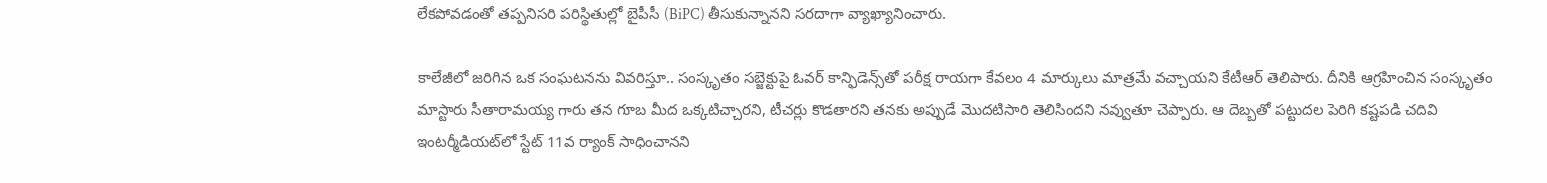లేకపోవడంతో తప్పనిసరి పరిస్థితుల్లో బైపీసీ (BiPC) తీసుకున్నానని సరదాగా వ్యాఖ్యానించారు.

కాలేజీలో జరిగిన ఒక సంఘటనను వివరిస్తూ.. సంస్కృతం సబ్జెక్టుపై ఓవర్ కాన్ఫిడెన్స్‌తో పరీక్ష రాయగా కేవలం 4 మార్కులు మాత్రమే వచ్చాయని కేటీఆర్ తెలిపారు. దీనికి ఆగ్రహించిన సంస్కృతం మాస్టారు సీతారామయ్య గారు తన గూబ మీద ఒక్కటిచ్చారని, టీచర్లు కొడతారని తనకు అప్పుడే మొదటిసారి తెలిసిందని నవ్వుతూ చెప్పారు. ఆ దెబ్బతో పట్టుదల పెరిగి కష్టపడి చదివి ఇంటర్మీడియట్‌లో స్టేట్ 11వ ర్యాంక్ సాధించానని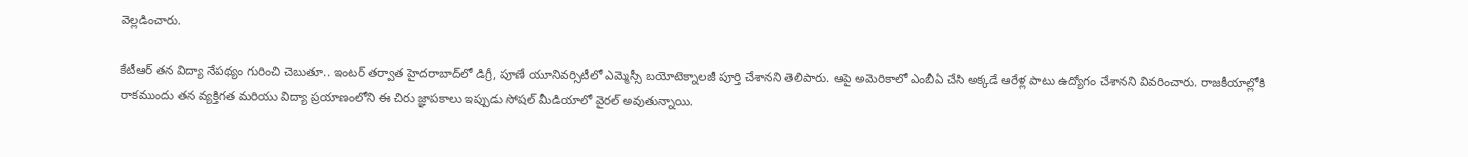వెల్లడించారు.

కేటీఆర్ తన విద్యా నేపథ్యం గురించి చెబుతూ.. ఇంటర్ తర్వాత హైదరాబాద్‌లో డిగ్రీ, పూణే యూనివర్సిటీలో ఎమ్మెస్సీ బయోటెక్నాలజీ పూర్తి చేశానని తెలిపారు. ఆపై అమెరికాలో ఎంబీఏ చేసి అక్కడే ఆరేళ్ల పాటు ఉద్యోగం చేశానని వివరించారు. రాజకీయాల్లోకి రాకముందు తన వ్యక్తిగత మరియు విద్యా ప్రయాణంలోని ఈ చిరు జ్ఞాపకాలు ఇప్పుడు సోషల్ మీడియాలో వైరల్ అవుతున్నాయి.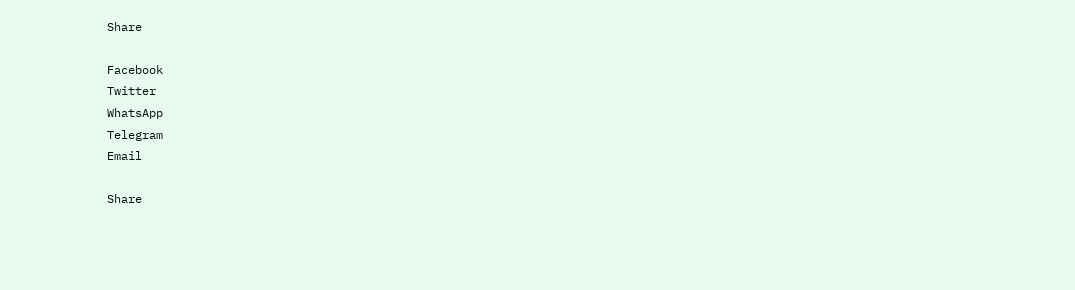Share

Facebook
Twitter
WhatsApp
Telegram
Email

Share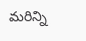మరిన్ని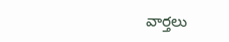వార్తలు